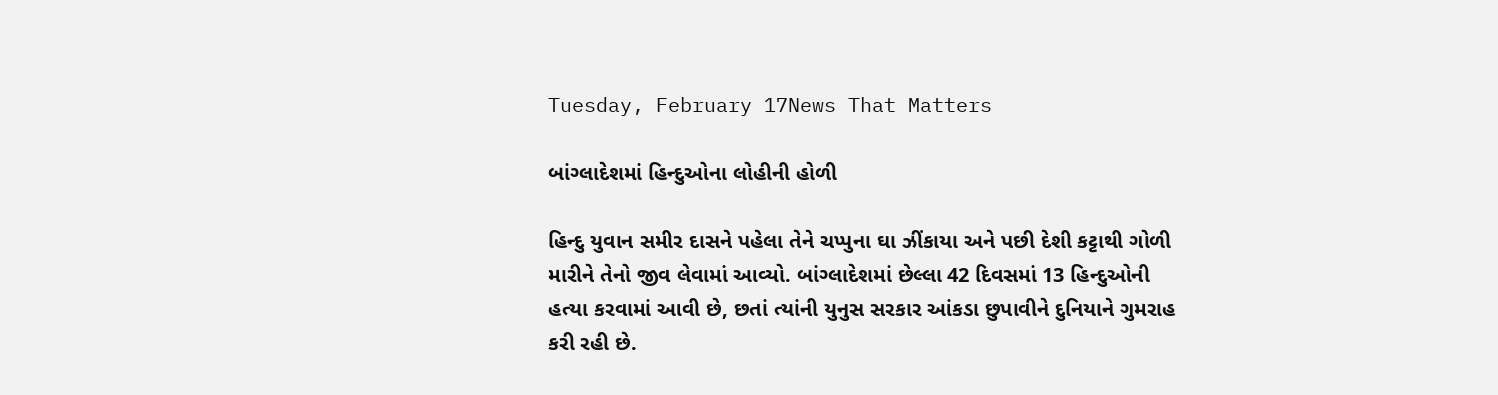Tuesday, February 17News That Matters

બાંગ્લાદેશમાં હિન્દુઓના લોહીની હોળી

હિન્દુ યુવાન સમીર દાસને પહેલા તેને ચપ્પુના ઘા ઝીંકાયા અને પછી દેશી કટ્ટાથી ગોળી મારીને તેનો જીવ લેવામાં આવ્યો. બાંગ્લાદેશમાં છેલ્લા 42 દિવસમાં 13 હિન્દુઓની હત્યા કરવામાં આવી છે, છતાં ત્યાંની યુનુસ સરકાર આંકડા છુપાવીને દુનિયાને ગુમરાહ કરી રહી છે.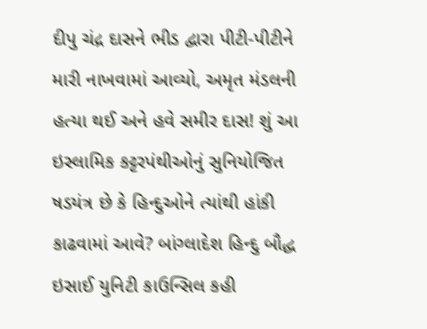દીપુ ચંદ્ર દાસને ભીડ દ્વારા પીટી-પીટીને મારી નાખવામાં આવ્યો, અમૃત મંડલની હત્યા થઈ અને હવે સમીર દાસ! શું આ ઇસ્લામિક કટ્ટરપંથીઓનું સુનિયોજિત ષડયંત્ર છે કે હિન્દુઓને ત્યાંથી હાંકી કાઢવામાં આવે? બાંગ્લાદેશ હિન્દુ બૌદ્ધ ઇસાઈ યુનિટી કાઉન્સિલ કહી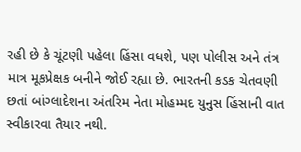રહી છે કે ચૂંટણી પહેલા હિંસા વધશે, પણ પોલીસ અને તંત્ર માત્ર મૂકપ્રેક્ષક બનીને જોઈ રહ્યા છે. ભારતની કડક ચેતવણી છતાં બાંગ્લાદેશના અંતરિમ નેતા મોહમ્મદ યુનુસ હિંસાની વાત સ્વીકારવા તૈયાર નથી.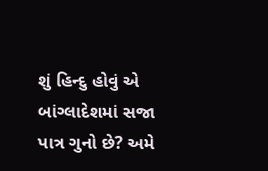શું હિન્દુ હોવું એ બાંગ્લાદેશમાં સજા પાત્ર ગુનો છે? અમે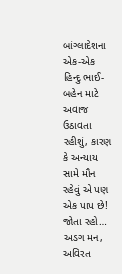બાંગ્લાદેશના એક-એક હિન્દુ ભાઈ-બહેન માટે અવાજ ઉઠાવતા રહીશું, કારણ કે અન્યાય સામે મૌન રહેવું એ પણ એક પાપ છે! જોતા રહો… અડગ મન, અવિરત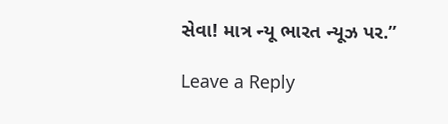સેવા! માત્ર ન્યૂ ભારત ન્યૂઝ પર.”

Leave a Reply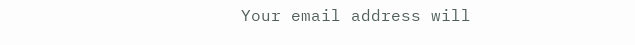Your email address will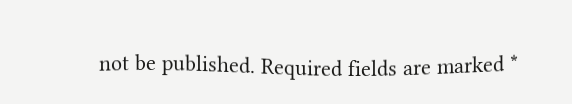not be published. Required fields are marked *